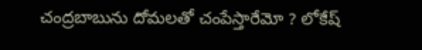చంద్రబాబును దోమలతో చంపేస్తారేమో ? లోకేష్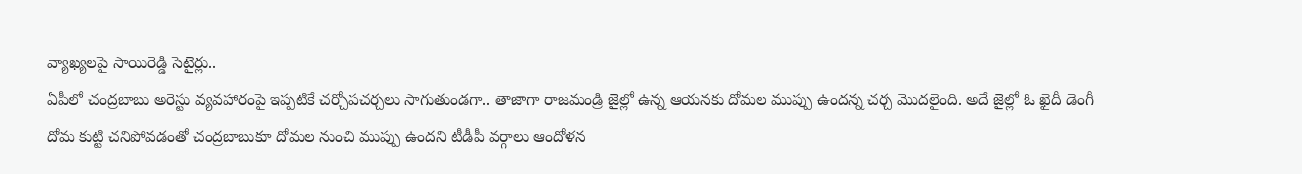వ్యాఖ్యలపై సాయిరెడ్డి సెటైర్లు..
ఏపీలో చంద్రబాబు అరెస్టు వ్యవహారంపై ఇప్పటికే చర్చోపచర్చలు సాగుతుండగా.. తాజాగా రాజమండ్రి జైల్లో ఉన్న ఆయనకు దోమల ముప్పు ఉందన్న చర్చ మొదలైంది. అదే జైల్లో ఓ ఖైదీ డెంగీ దోమ కుట్టి చనిపోవడంతో చంద్రబాబుకూ దోమల నుంచి ముప్పు ఉందని టీడీపీ వర్గాలు ఆందోళన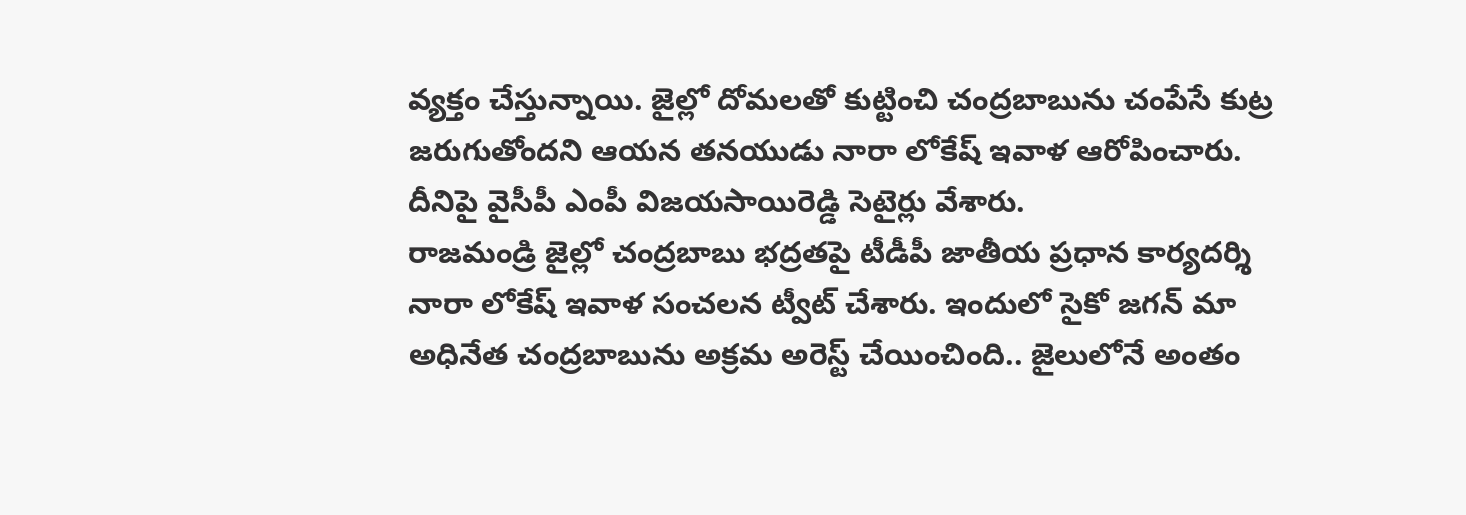వ్యక్తం చేస్తున్నాయి. జైల్లో దోమలతో కుట్టించి చంద్రబాబును చంపేసే కుట్ర జరుగుతోందని ఆయన తనయుడు నారా లోకేష్ ఇవాళ ఆరోపించారు. దీనిపై వైసీపీ ఎంపీ విజయసాయిరెడ్డి సెటైర్లు వేశారు.
రాజమండ్రి జైల్లో చంద్రబాబు భద్రతపై టీడీపీ జాతీయ ప్రధాన కార్యదర్శి నారా లోకేష్ ఇవాళ సంచలన ట్వీట్ చేశారు. ఇందులో సైకో జగన్ మా అధినేత చంద్రబాబును అక్రమ అరెస్ట్ చేయించింది.. జైలులోనే అంతం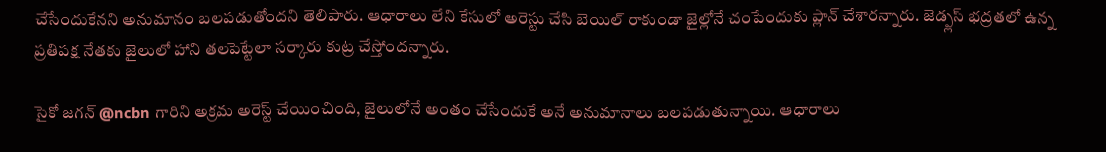చేసేందుకేనని అనుమానం బలపడుతోందని తెలిపారు. ఆధారాలు లేని కేసులో అరెస్టు చేసి బెయిల్ రాకుండా జైల్లోనే చంపేందుకు ప్లాన్ చేశారన్నారు. జెడ్ప్లస్ భద్రతలో ఉన్న ప్రతిపక్ష నేతకు జైలులో హాని తలపెట్టేలా సర్కారు కుట్ర చేస్తోందన్నారు.

సైకో జగన్ @ncbn గారిని అక్రమ అరెస్ట్ చేయించింది, జైలులోనే అంతం చేసేందుకే అనే అనుమానాలు బలపడుతున్నాయి. ఆధారాలు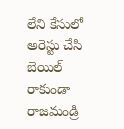లేని కేసులో అరెస్టు చేసి బెయిల్ రాకుండా రాజమండ్రి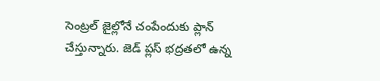సెంట్రల్ జైల్లోనే చంపేందుకు ప్లాన్ చేస్తున్నారు. జెడ్ ప్లస్ భద్రతలో ఉన్న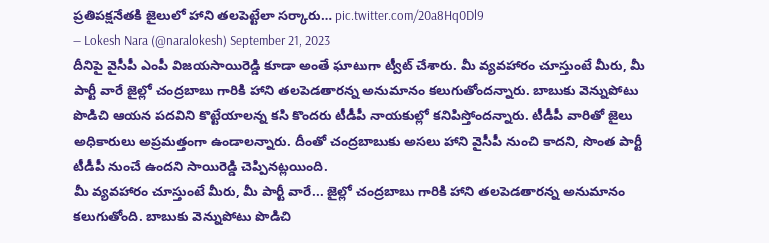ప్రతిపక్షనేతకి జైలులో హాని తలపెట్టేలా సర్కారు… pic.twitter.com/20a8Hq0Dl9
— Lokesh Nara (@naralokesh) September 21, 2023
దీనిపై వైసీపీ ఎంపీ విజయసాయిరెడ్డి కూడా అంతే ఘాటుగా ట్వీట్ చేశారు. మీ వ్యవహారం చూస్తుంటే మీరు, మీ పార్టీ వారే జైల్లో చంద్రబాబు గారికి హాని తలపెడతారన్న అనుమానం కలుగుతోందన్నారు. బాబుకు వెన్నుపోటు పొడిచి ఆయన పదవిని కొట్టేయాలన్న కసి కొందరు టీడీపీ నాయకుల్లో కనిపిస్తోందన్నారు. టీడీపీ వారితో జైలు అధికారులు అప్రమత్తంగా ఉండాలన్నారు. దీంతో చంద్రబాబుకు అసలు హాని వైసీపీ నుంచి కాదని, సొంత పార్టీ టీడీపీ నుంచే ఉందని సాయిరెడ్డి చెప్పినట్లయింది.
మీ వ్యవహారం చూస్తుంటే మీరు, మీ పార్టీ వారే... జైల్లో చంద్రబాబు గారికి హాని తలపెడతారన్న అనుమానం కలుగుతోంది. బాబుకు వెన్నుపోటు పొడిచి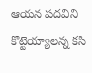ఆయన పదవిని కొట్టెయ్యాలన్న కసి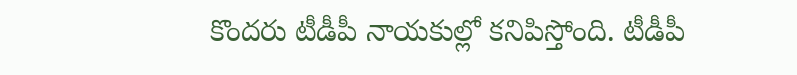కొందరు టీడీపీ నాయకుల్లో కనిపిస్తోంది. టీడీపీ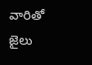వారితో జైలు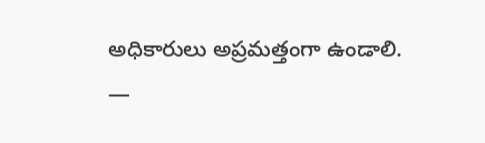అధికారులు అప్రమత్తంగా ఉండాలి.
—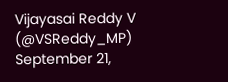Vijayasai Reddy V (@VSReddy_MP) September 21,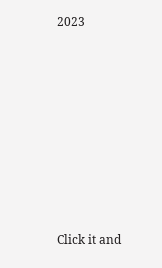2023












Click it and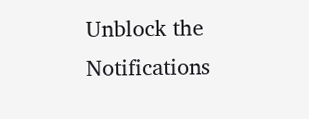Unblock the Notifications